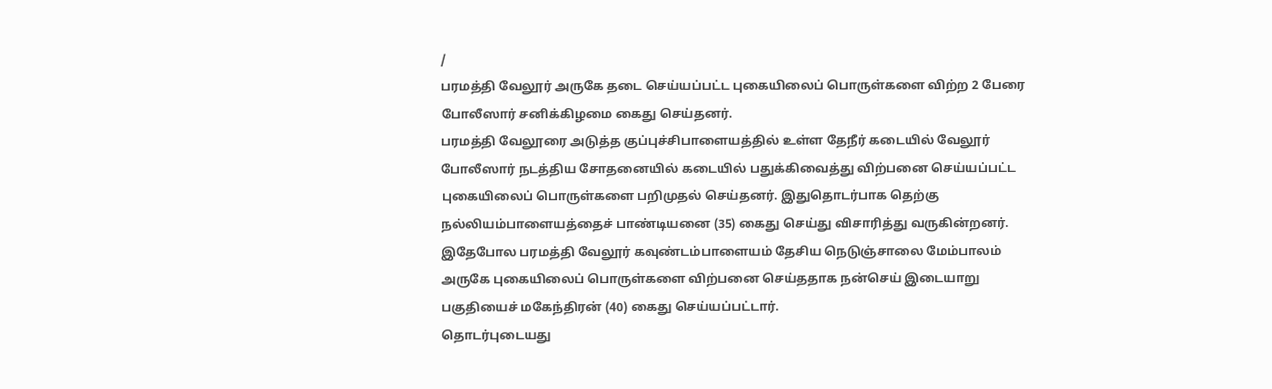/
பரமத்தி வேலூர் அருகே தடை செய்யப்பட்ட புகையிலைப் பொருள்களை விற்ற 2 பேரை போலீஸார் சனிக்கிழமை கைது செய்தனர்.
பரமத்தி வேலூரை அடுத்த குப்புச்சிபாளையத்தில் உள்ள தேநீர் கடையில் வேலூர் போலீஸார் நடத்திய சோதனையில் கடையில் பதுக்கிவைத்து விற்பனை செய்யப்பட்ட புகையிலைப் பொருள்களை பறிமுதல் செய்தனர். இதுதொடர்பாக தெற்கு நல்லியம்பாளையத்தைச் பாண்டியனை (35) கைது செய்து விசாரித்து வருகின்றனர்.
இதேபோல பரமத்தி வேலூர் கவுண்டம்பாளையம் தேசிய நெடுஞ்சாலை மேம்பாலம் அருகே புகையிலைப் பொருள்களை விற்பனை செய்ததாக நன்செய் இடையாறு பகுதியைச் மகேந்திரன் (40) கைது செய்யப்பட்டார்.
தொடர்புடையது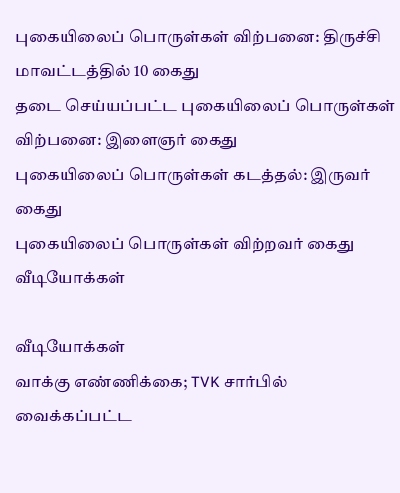புகையிலைப் பொருள்கள் விற்பனை: திருச்சி மாவட்டத்தில் 10 கைது
தடை செய்யப்பட்ட புகையிலைப் பொருள்கள் விற்பனை: இளைஞர் கைது
புகையிலைப் பொருள்கள் கடத்தல்: இருவர் கைது
புகையிலைப் பொருள்கள் விற்றவர் கைது
வீடியோக்கள்

வீடியோக்கள்
வாக்கு எண்ணிக்கை; TVK சார்பில் வைக்கப்பட்ட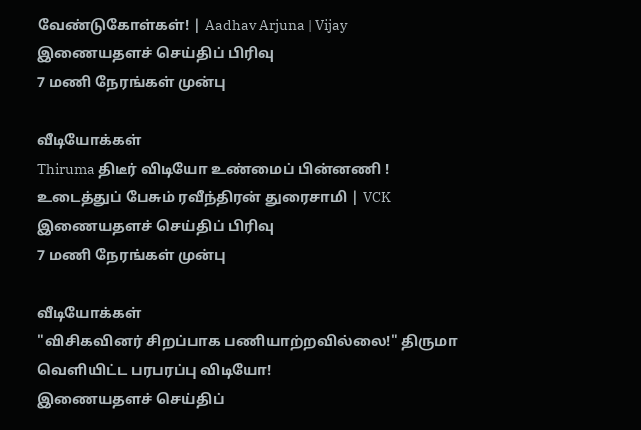வேண்டுகோள்கள்! | Aadhav Arjuna | Vijay
இணையதளச் செய்திப் பிரிவு
7 மணி நேரங்கள் முன்பு

வீடியோக்கள்
Thiruma திடீர் விடியோ உண்மைப் பின்னணி ! உடைத்துப் பேசும் ரவீந்திரன் துரைசாமி | VCK
இணையதளச் செய்திப் பிரிவு
7 மணி நேரங்கள் முன்பு

வீடியோக்கள்
"விசிகவினர் சிறப்பாக பணியாற்றவில்லை!" திருமா வெளியிட்ட பரபரப்பு விடியோ!
இணையதளச் செய்திப்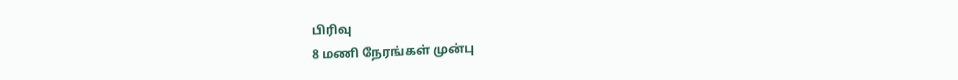பிரிவு
8 மணி நேரங்கள் முன்பு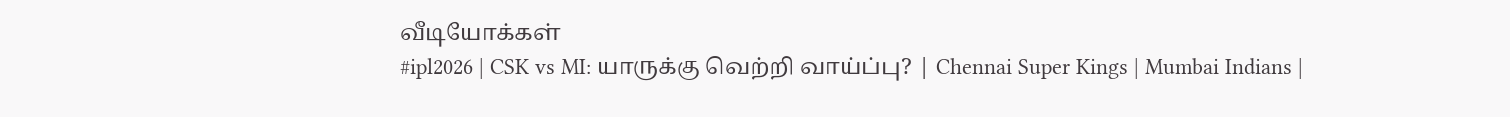வீடியோக்கள்
#ipl2026 | CSK vs MI: யாருக்கு வெற்றி வாய்ப்பு? | Chennai Super Kings | Mumbai Indians |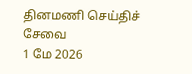தினமணி செய்திச் சேவை
1 மே 2026